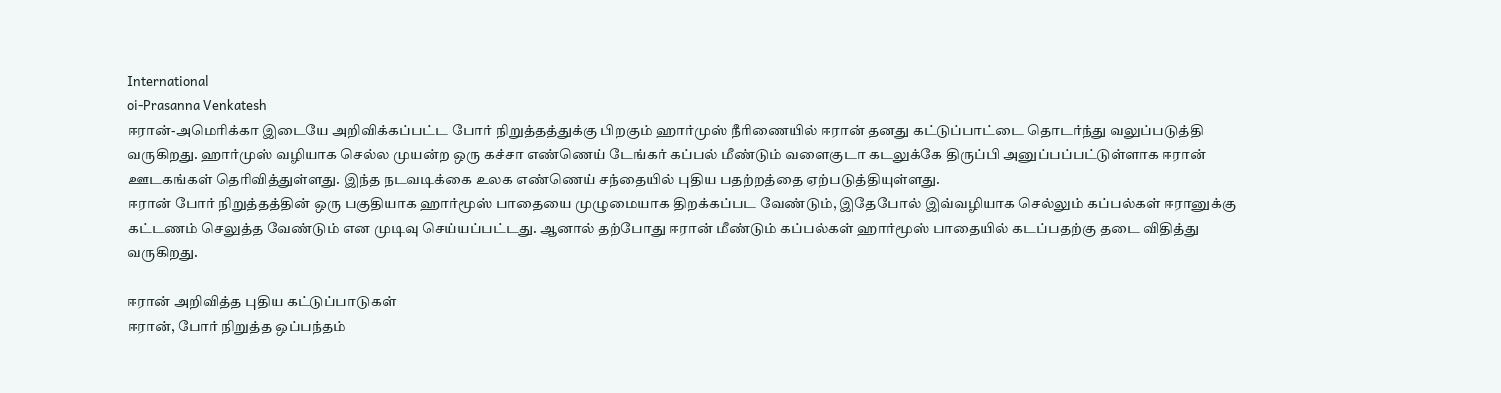International
oi-Prasanna Venkatesh
ஈரான்-அமெரிக்கா இடையே அறிவிக்கப்பட்ட போர் நிறுத்தத்துக்கு பிறகும் ஹார்முஸ் நீரிணையில் ஈரான் தனது கட்டுப்பாட்டை தொடர்ந்து வலுப்படுத்தி வருகிறது. ஹார்முஸ் வழியாக செல்ல முயன்ற ஒரு கச்சா எண்ணெய் டேங்கர் கப்பல் மீண்டும் வளைகுடா கடலுக்கே திருப்பி அனுப்பப்பட்டுள்ளாக ஈரான் ஊடகங்கள் தெரிவித்துள்ளது. இந்த நடவடிக்கை உலக எண்ணெய் சந்தையில் புதிய பதற்றத்தை ஏற்படுத்தியுள்ளது.
ஈரான் போர் நிறுத்தத்தின் ஒரு பகுதியாக ஹார்மூஸ் பாதையை முழுமையாக திறக்கப்பட வேண்டும், இதேபோல் இவ்வழியாக செல்லும் கப்பல்கள் ஈரானுக்கு கட்டணம் செலுத்த வேண்டும் என முடிவு செய்யப்பட்டது. ஆனால் தற்போது ஈரான் மீண்டும் கப்பல்கள் ஹார்மூஸ் பாதையில் கடப்பதற்கு தடை விதித்து வருகிறது.

ஈரான் அறிவித்த புதிய கட்டுப்பாடுகள்
ஈரான், போர் நிறுத்த ஒப்பந்தம்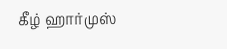கீழ் ஹார்முஸ்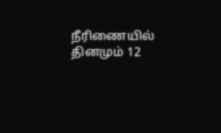நீரிணையில் தினமும் 12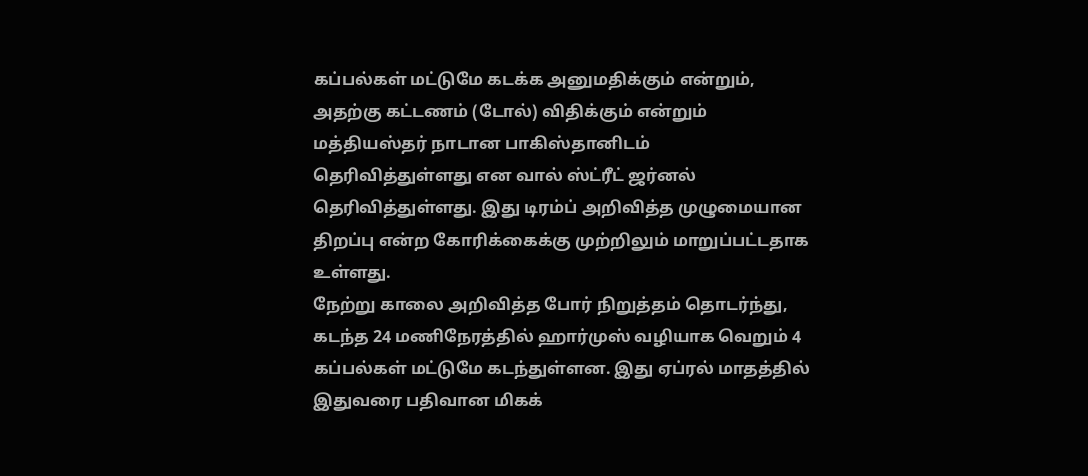கப்பல்கள் மட்டுமே கடக்க அனுமதிக்கும் என்றும், அதற்கு கட்டணம் (டோல்) விதிக்கும் என்றும் மத்தியஸ்தர் நாடான பாகிஸ்தானிடம் தெரிவித்துள்ளது என வால் ஸ்ட்ரீட் ஜர்னல் தெரிவித்துள்ளது. இது டிரம்ப் அறிவித்த முழுமையான திறப்பு என்ற கோரிக்கைக்கு முற்றிலும் மாறுப்பட்டதாக உள்ளது.
நேற்று காலை அறிவித்த போர் நிறுத்தம் தொடர்ந்து, கடந்த 24 மணிநேரத்தில் ஹார்முஸ் வழியாக வெறும் 4 கப்பல்கள் மட்டுமே கடந்துள்ளன. இது ஏப்ரல் மாதத்தில் இதுவரை பதிவான மிகக்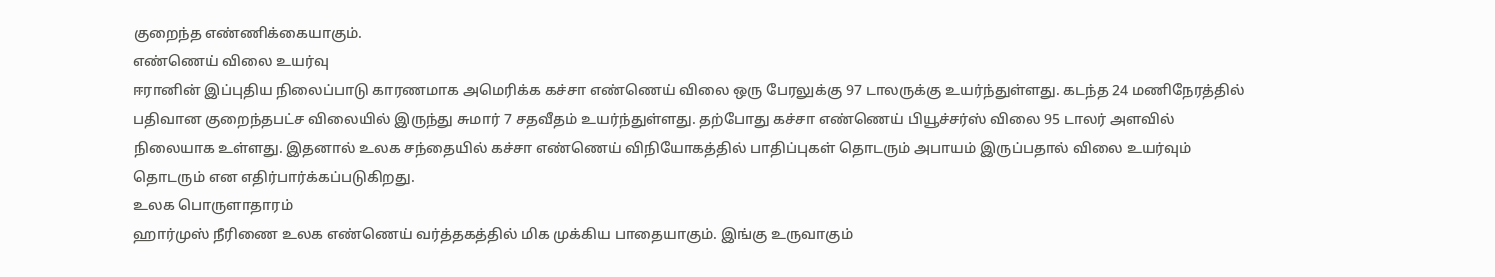குறைந்த எண்ணிக்கையாகும்.
எண்ணெய் விலை உயர்வு
ஈரானின் இப்புதிய நிலைப்பாடு காரணமாக அமெரிக்க கச்சா எண்ணெய் விலை ஒரு பேரலுக்கு 97 டாலருக்கு உயர்ந்துள்ளது. கடந்த 24 மணிநேரத்தில் பதிவான குறைந்தபட்ச விலையில் இருந்து சுமார் 7 சதவீதம் உயர்ந்துள்ளது. தற்போது கச்சா எண்ணெய் பியூச்சர்ஸ் விலை 95 டாலர் அளவில் நிலையாக உள்ளது. இதனால் உலக சந்தையில் கச்சா எண்ணெய் விநியோகத்தில் பாதிப்புகள் தொடரும் அபாயம் இருப்பதால் விலை உயர்வும் தொடரும் என எதிர்பார்க்கப்படுகிறது.
உலக பொருளாதாரம்
ஹார்முஸ் நீரிணை உலக எண்ணெய் வர்த்தகத்தில் மிக முக்கிய பாதையாகும். இங்கு உருவாகும்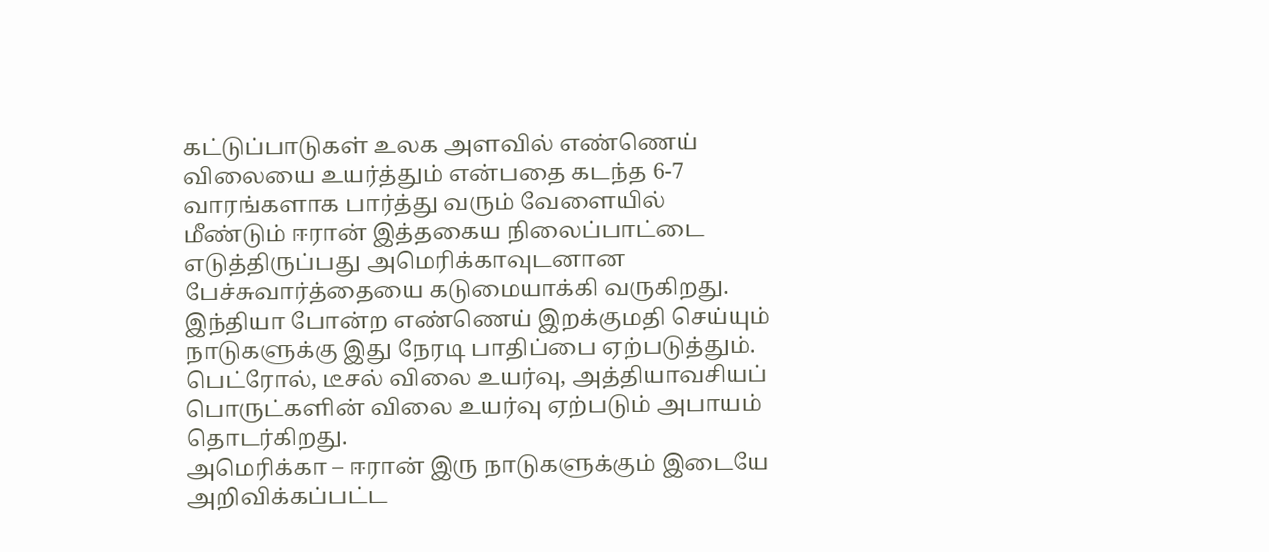கட்டுப்பாடுகள் உலக அளவில் எண்ணெய் விலையை உயர்த்தும் என்பதை கடந்த 6-7 வாரங்களாக பார்த்து வரும் வேளையில் மீண்டும் ஈரான் இத்தகைய நிலைப்பாட்டை எடுத்திருப்பது அமெரிக்காவுடனான பேச்சுவார்த்தையை கடுமையாக்கி வருகிறது.
இந்தியா போன்ற எண்ணெய் இறக்குமதி செய்யும் நாடுகளுக்கு இது நேரடி பாதிப்பை ஏற்படுத்தும். பெட்ரோல், டீசல் விலை உயர்வு, அத்தியாவசியப் பொருட்களின் விலை உயர்வு ஏற்படும் அபாயம் தொடர்கிறது.
அமெரிக்கா – ஈரான் இரு நாடுகளுக்கும் இடையே அறிவிக்கப்பட்ட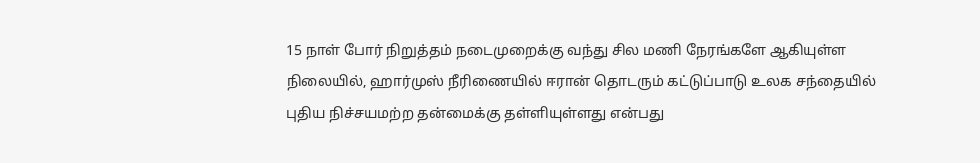15 நாள் போர் நிறுத்தம் நடைமுறைக்கு வந்து சில மணி நேரங்களே ஆகியுள்ள நிலையில், ஹார்முஸ் நீரிணையில் ஈரான் தொடரும் கட்டுப்பாடு உலக சந்தையில் புதிய நிச்சயமற்ற தன்மைக்கு தள்ளியுள்ளது என்பது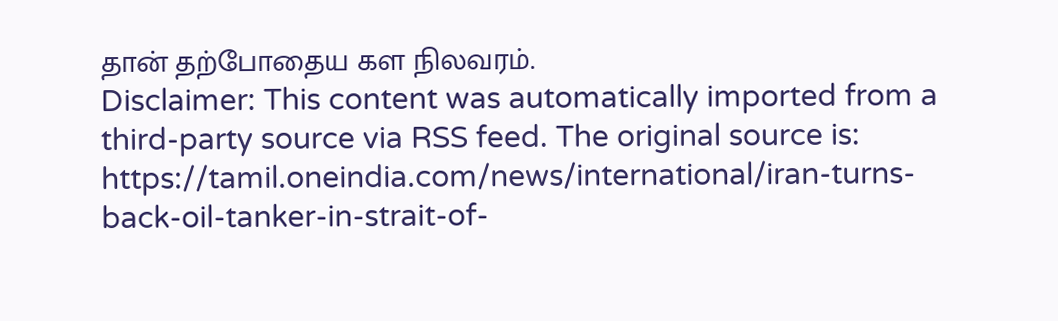தான் தற்போதைய கள நிலவரம்.
Disclaimer: This content was automatically imported from a third-party source via RSS feed. The original source is: https://tamil.oneindia.com/news/international/iran-turns-back-oil-tanker-in-strait-of-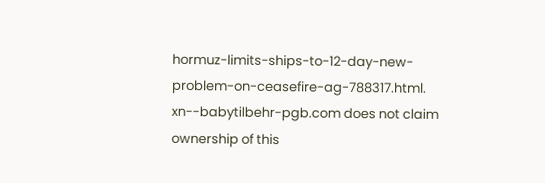hormuz-limits-ships-to-12-day-new-problem-on-ceasefire-ag-788317.html. xn--babytilbehr-pgb.com does not claim ownership of this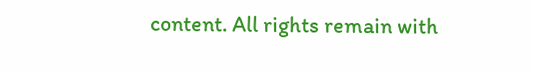content. All rights remain with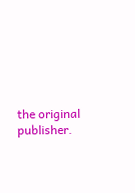the original publisher.